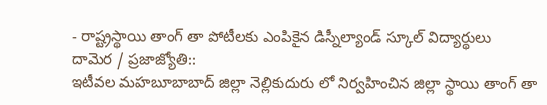- రాష్ట్రస్థాయి తాంగ్ తా పోటీలకు ఎంపికైన డిస్నీల్యాండ్ స్కూల్ విద్యార్థులు
దామెర / ప్రజాజ్యోతి::
ఇటీవల మహబూబాబాద్ జిల్లా నెల్లికుదురు లో నిర్వహించిన జిల్లా స్థాయి తాంగ్ తా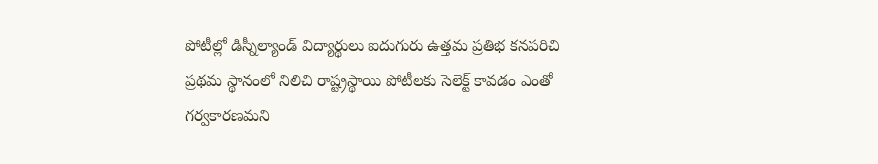పోటీల్లో డిస్నీల్యాండ్ విద్యార్థులు ఐదుగురు ఉత్తమ ప్రతిభ కనపరిచి ప్రథమ స్థానంలో నిలిచి రాష్ట్రస్థాయి పోటీలకు సెలెక్ట్ కావడం ఎంతో గర్వకారణమని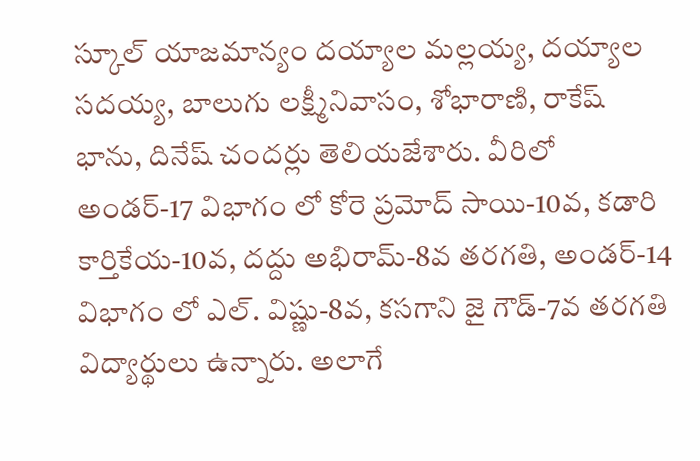స్కూల్ యాజమాన్యం దయ్యాల మల్లయ్య, దయ్యాల సదయ్య, బాలుగు లక్ష్మీనివాసం, శోభారాణి, రాకేష్ భాను, దినేష్ చందర్లు తెలియజేశారు. వీరిలో అండర్-17 విభాగం లో కోరె ప్రమోద్ సాయి-10వ, కడారి కార్తికేయ-10వ, దద్దు అభిరామ్-8వ తరగతి, అండర్-14 విభాగం లో ఎల్. విష్ణు-8వ, కసగాని జై గౌడ్-7వ తరగతి విద్యార్థులు ఉన్నారు. అలాగే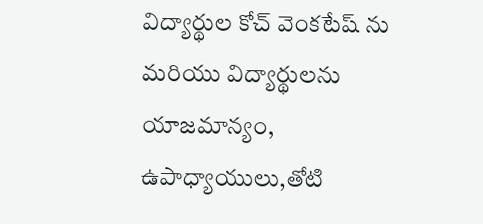విద్యార్థుల కోచ్ వెంకటేష్ ను మరియు విద్యార్థులను యాజమాన్యం, ఉపాధ్యాయులు,తోటి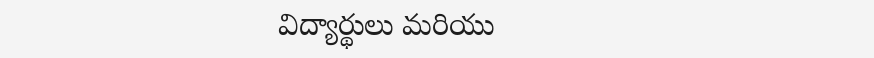విద్యార్థులు మరియు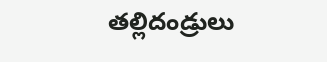తల్లిదండ్రులు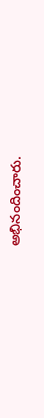అభినందించారు.